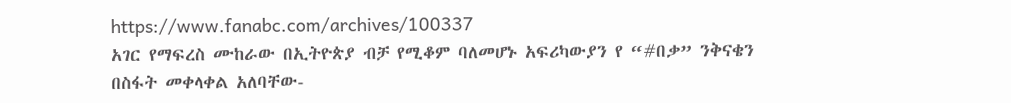https://www.fanabc.com/archives/100337
አገር የማፍረስ ሙከራው በኢትዮጵያ ብቻ የሚቆም ባለመሆኑ አፍሪካውያን የ “#በቃ” ንቅናቄን በስፋት መቀላቀል አለባቸው-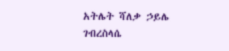አትሌት ሻለቃ ኃይሌ ገብረስላሴ